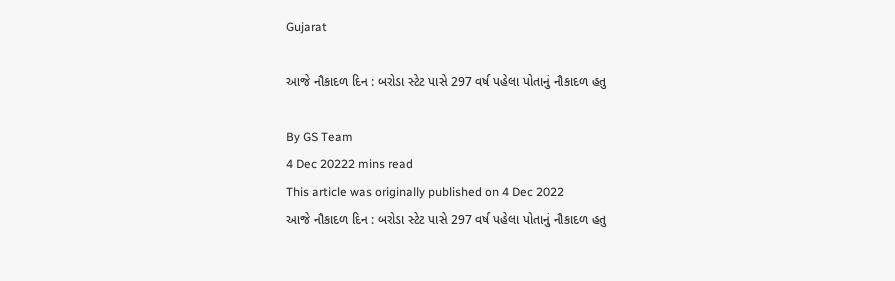Gujarat

આજે નૌકાદળ દિન : બરોડા સ્ટેટ પાસે 297 વર્ષ પહેલા પોતાનું નૌકાદળ હતુ

By GS Team
4 Dec 20222 mins read
This article was originally published on 4 Dec 2022
આજે નૌકાદળ દિન : બરોડા સ્ટેટ પાસે 297 વર્ષ પહેલા પોતાનું નૌકાદળ હતુ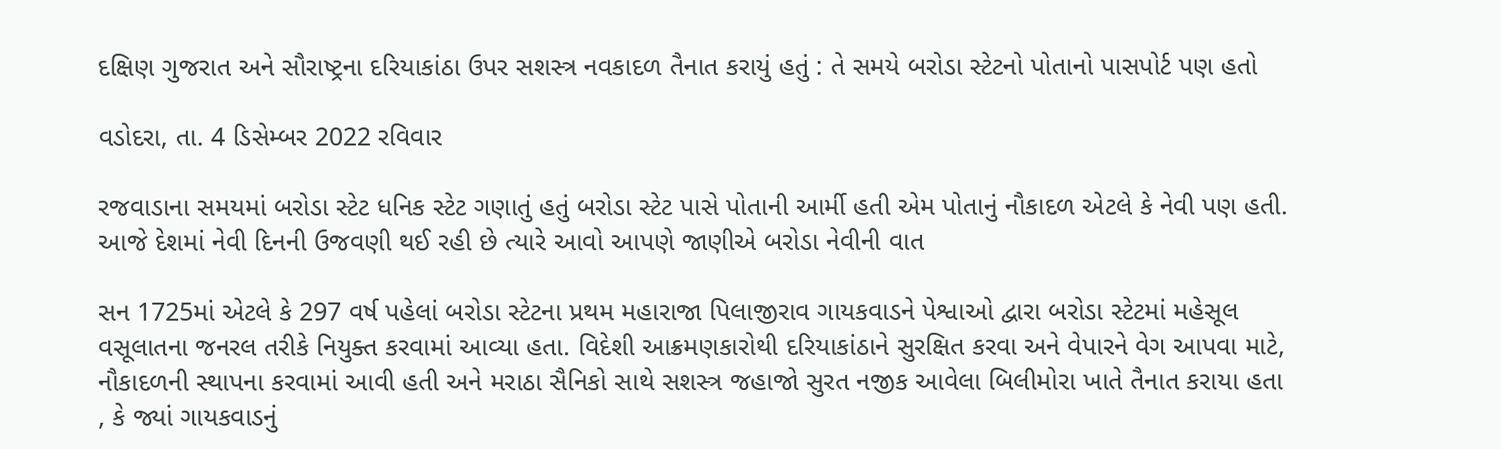દક્ષિણ ગુજરાત અને સૌરાષ્ટ્રના દરિયાકાંઠા ઉપર સશસ્ત્ર નવકાદળ તૈનાત કરાયું હતું : તે સમયે બરોડા સ્ટેટનો પોતાનો પાસપોર્ટ પણ હતો

વડોદરા, તા. 4 ડિસેમ્બર 2022 રવિવાર

રજવાડાના સમયમાં બરોડા સ્ટેટ ધનિક સ્ટેટ ગણાતું હતું બરોડા સ્ટેટ પાસે પોતાની આર્મી હતી એમ પોતાનું નૌકાદળ એટલે કે નેવી પણ હતી. આજે દેશમાં નેવી દિનની ઉજવણી થઈ રહી છે ત્યારે આવો આપણે જાણીએ બરોડા નેવીની વાત

સન 1725માં એટલે કે 297 વર્ષ પહેલાં બરોડા સ્ટેટના પ્રથમ મહારાજા પિલાજીરાવ ગાયકવાડને પેશ્વાઓ દ્વારા બરોડા સ્ટેટમાં મહેસૂલ વસૂલાતના જનરલ તરીકે નિયુક્ત કરવામાં આવ્યા હતા. વિદેશી આક્રમણકારોથી દરિયાકાંઠાને સુરક્ષિત કરવા અને વેપારને વેગ આપવા માટે, નૌકાદળની સ્થાપના કરવામાં આવી હતી અને મરાઠા સૈનિકો સાથે સશસ્ત્ર જહાજો સુરત નજીક આવેલા બિલીમોરા ખાતે તૈનાત કરાયા હતા , કે જ્યાં ગાયકવાડનું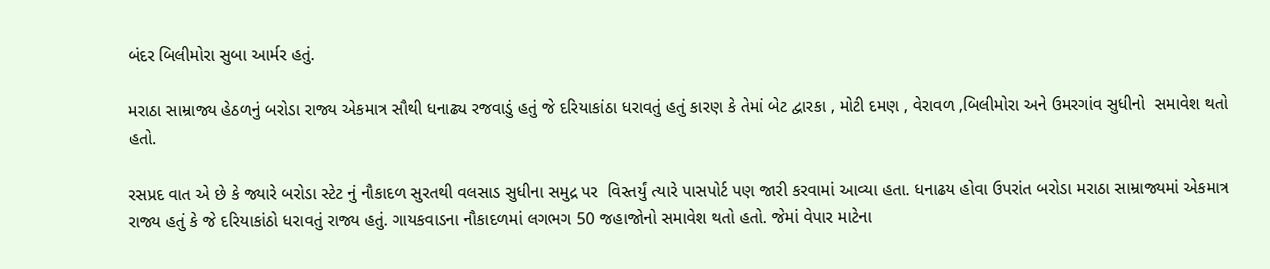બંદર બિલીમોરા સુબા આર્મર હતું.

મરાઠા સામ્રાજ્ય હેઠળનું બરોડા રાજ્ય એકમાત્ર સૌથી ધનાઢ્ય રજવાડું હતું જે દરિયાકાંઠા ધરાવતું હતું કારણ કે તેમાં બેટ દ્વારકા , મોટી દમણ , વેરાવળ ,બિલીમોરા અને ઉમરગાંવ સુધીનો  સમાવેશ થતો હતો.

રસપ્રદ વાત એ છે કે જ્યારે બરોડા સ્ટેટ નું નૌકાદળ સુરતથી વલસાડ સુધીના સમુદ્ર પર  વિસ્તર્યું ત્યારે પાસપોર્ટ પણ જારી કરવામાં આવ્યા હતા. ધનાઢય હોવા ઉપરાંત બરોડા મરાઠા સામ્રાજ્યમાં એકમાત્ર રાજ્ય હતું કે જે દરિયાકાંઠો ધરાવતું રાજ્ય હતું. ગાયકવાડના નૌકાદળમાં લગભગ 50 જહાજોનો સમાવેશ થતો હતો. જેમાં વેપાર માટેના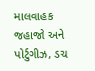માલવાહક જહાજો અને પોર્ટુગીઝ, ડચ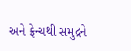અને ફ્રેન્ચથી સમુદ્રને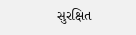સુરક્ષિત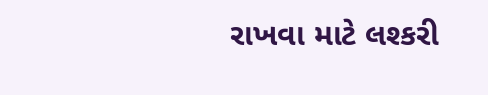રાખવા માટે લશ્કરી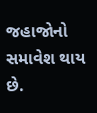જહાજોનો સમાવેશ થાય છે.